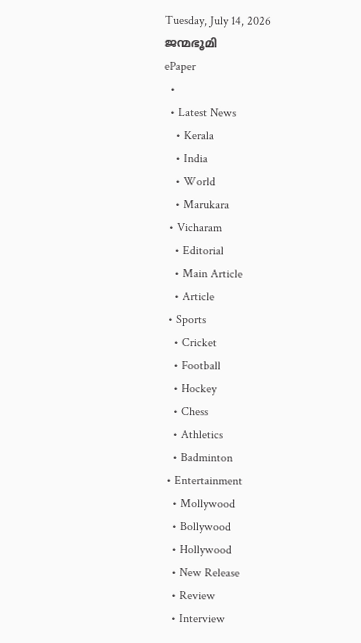Tuesday, July 14, 2026
ജന്മഭൂമി
ePaper
  •
  • Latest News
    • Kerala
    • India
    • World
    • Marukara
  • Vicharam
    • Editorial
    • Main Article
    • Article
  • Sports
    • Cricket
    • Football
    • Hockey
    • Chess
    • Athletics
    • Badminton
  • Entertainment
    • Mollywood
    • Bollywood
    • Hollywood
    • New Release
    • Review
    • Interview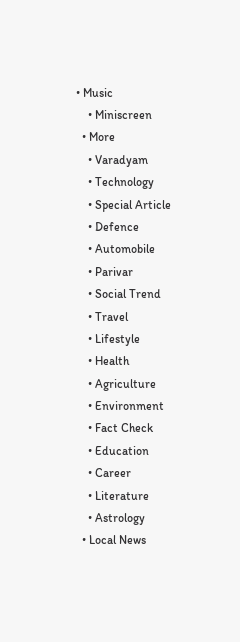• Music
    • Miniscreen
  • More
    • Varadyam
    • Technology
    • Special Article
    • Defence
    • Automobile
    • Parivar
    • Social Trend
    • Travel
    • Lifestyle
    • Health
    • Agriculture
    • Environment
    • Fact Check
    • Education
    • Career
    • Literature
    • Astrology
  • Local News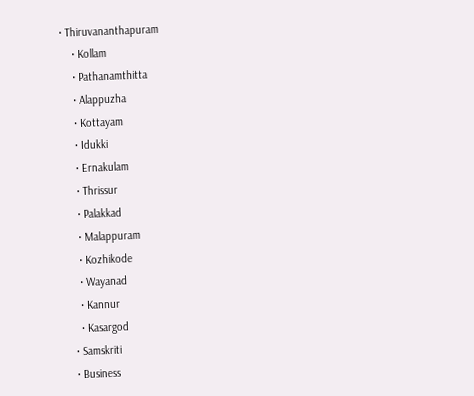• Thiruvananthapuram
    • Kollam
    • Pathanamthitta
    • Alappuzha
    • Kottayam
    • Idukki
    • Ernakulam
    • Thrissur
    • Palakkad
    • Malappuram
    • Kozhikode
    • Wayanad
    • Kannur
    • Kasargod
  • Samskriti
  • Business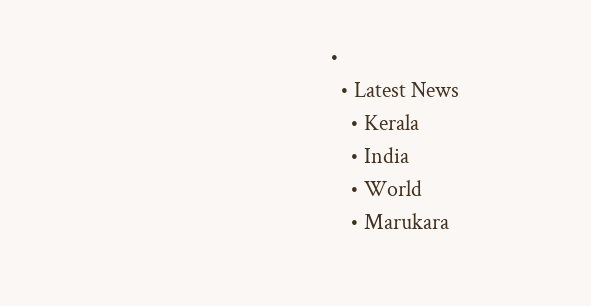•
  • Latest News
    • Kerala
    • India
    • World
    • Marukara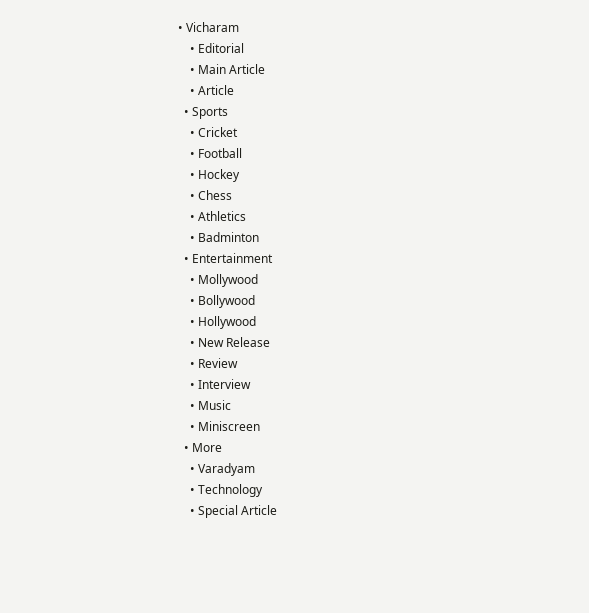• Vicharam
    • Editorial
    • Main Article
    • Article
  • Sports
    • Cricket
    • Football
    • Hockey
    • Chess
    • Athletics
    • Badminton
  • Entertainment
    • Mollywood
    • Bollywood
    • Hollywood
    • New Release
    • Review
    • Interview
    • Music
    • Miniscreen
  • More
    • Varadyam
    • Technology
    • Special Article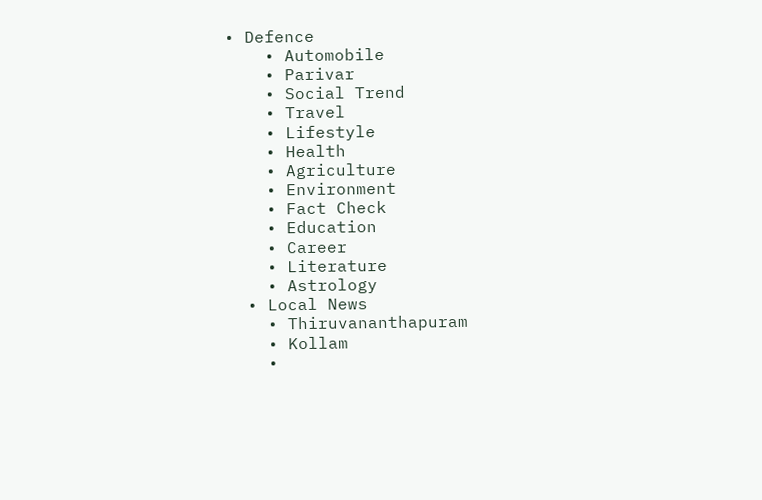• Defence
    • Automobile
    • Parivar
    • Social Trend
    • Travel
    • Lifestyle
    • Health
    • Agriculture
    • Environment
    • Fact Check
    • Education
    • Career
    • Literature
    • Astrology
  • Local News
    • Thiruvananthapuram
    • Kollam
    •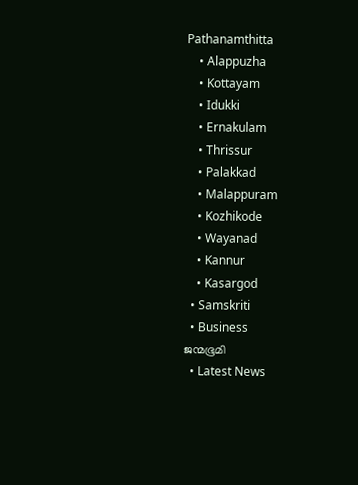Pathanamthitta
    • Alappuzha
    • Kottayam
    • Idukki
    • Ernakulam
    • Thrissur
    • Palakkad
    • Malappuram
    • Kozhikode
    • Wayanad
    • Kannur
    • Kasargod
  • Samskriti
  • Business
ജന്മഭൂമി
  • Latest News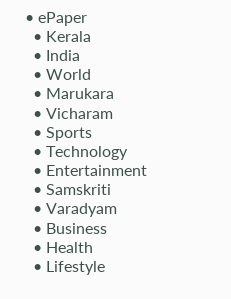• ePaper
  • Kerala
  • India
  • World
  • Marukara
  • Vicharam
  • Sports
  • Technology
  • Entertainment
  • Samskriti
  • Varadyam
  • Business
  • Health
  • Lifestyle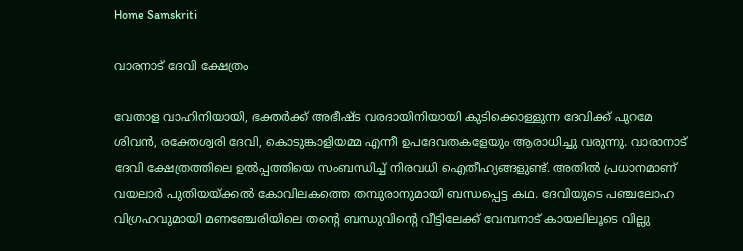Home Samskriti

വാരനാട് ദേവി ക്ഷേത്രം

വേതാള വാഹിനിയായി, ഭക്തര്‍ക്ക് അഭീഷ്ട വരദായിനിയായി കുടിക്കൊള്ളുന്ന ദേവിക്ക് പുറമേ ശിവന്‍, രക്തേശ്വരി ദേവി, കൊടുങ്കാളിയമ്മ എന്നീ ഉപദേവതകളേയും ആരാധിച്ചു വരുന്നു. വാരാനാട് ദേവി ക്ഷേത്രത്തിലെ ഉല്‍പ്പത്തിയെ സംബന്ധിച്ച് നിരവധി ഐതീഹ്യങ്ങളുണ്ട്. അതില്‍ പ്രധാനമാണ് വയലാര്‍ പുതിയയ്‌ക്കല്‍ കോവിലകത്തെ തമ്പുരാനുമായി ബന്ധപ്പെട്ട കഥ. ദേവിയുടെ പഞ്ചലോഹ വിഗ്രഹവുമായി മണഞ്ചേരിയിലെ തന്റെ ബന്ധുവിന്റെ വീട്ടിലേക്ക് വേമ്പനാട് കായലിലൂടെ വില്ലു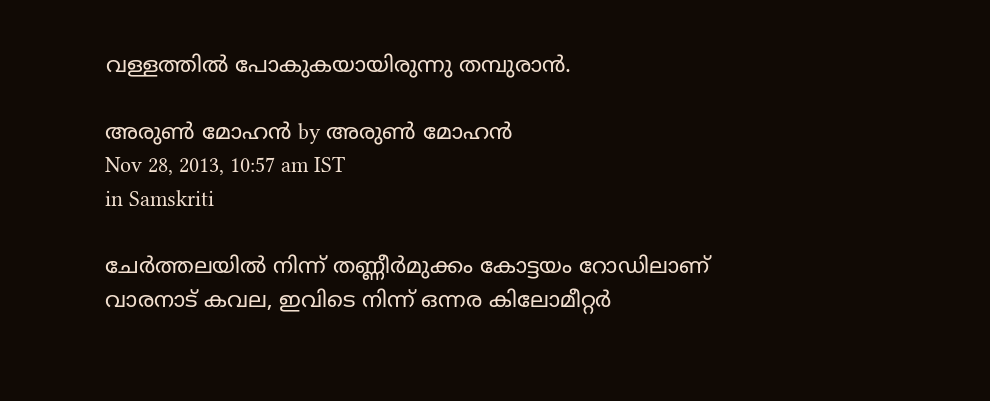വള്ളത്തില്‍ പോകുകയായിരുന്നു തമ്പുരാന്‍.

അരുണ്‍ മോഹന്‍ by അരുണ്‍ മോഹന്‍
Nov 28, 2013, 10:57 am IST
in Samskriti

ചേര്‍ത്തലയില്‍ നിന്ന് തണ്ണീര്‍മുക്കം കോട്ടയം റോഡിലാണ് വാരനാട് കവല, ഇവിടെ നിന്ന് ഒന്നര കിലോമീറ്റര്‍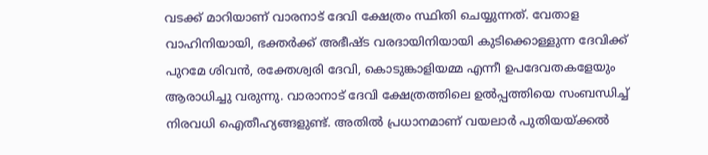വടക്ക് മാറിയാണ് വാരനാട് ദേവി ക്ഷേത്രം സ്ഥിതി ചെയ്യുന്നത്. വേതാള വാഹിനിയായി, ഭക്തര്‍ക്ക് അഭീഷ്ട വരദായിനിയായി കുടിക്കൊള്ളുന്ന ദേവിക്ക് പുറമേ ശിവന്‍, രക്തേശ്വരി ദേവി, കൊടുങ്കാളിയമ്മ എന്നീ ഉപദേവതകളേയും ആരാധിച്ചു വരുന്നു. വാരാനാട് ദേവി ക്ഷേത്രത്തിലെ ഉല്‍പ്പത്തിയെ സംബന്ധിച്ച് നിരവധി ഐതീഹ്യങ്ങളുണ്ട്. അതില്‍ പ്രധാനമാണ് വയലാര്‍ പുതിയയ്‌ക്കല്‍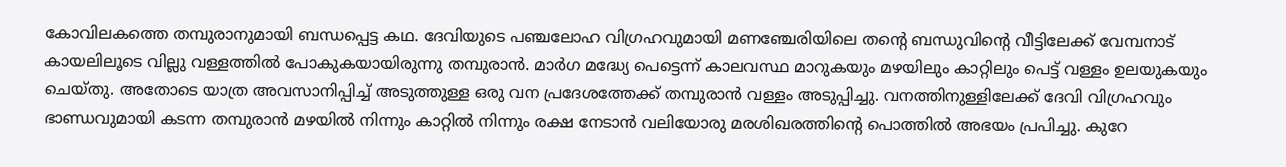കോവിലകത്തെ തമ്പുരാനുമായി ബന്ധപ്പെട്ട കഥ. ദേവിയുടെ പഞ്ചലോഹ വിഗ്രഹവുമായി മണഞ്ചേരിയിലെ തന്റെ ബന്ധുവിന്റെ വീട്ടിലേക്ക് വേമ്പനാട് കായലിലൂടെ വില്ലു വള്ളത്തില്‍ പോകുകയായിരുന്നു തമ്പുരാന്‍. മാര്‍ഗ മദ്ധ്യേ പെട്ടെന്ന് കാലവസ്ഥ മാറുകയും മഴയിലും കാറ്റിലും പെട്ട് വള്ളം ഉലയുകയും ചെയ്തു. അതോടെ യാത്ര അവസാനിപ്പിച്ച് അടുത്തുള്ള ഒരു വന പ്രദേശത്തേക്ക് തമ്പുരാന്‍ വള്ളം അടുപ്പിച്ചു. വനത്തിനുള്ളിലേക്ക് ദേവി വിഗ്രഹവും ഭാണ്ഡവുമായി കടന്ന തമ്പുരാന്‍ മഴയില്‍ നിന്നും കാറ്റില്‍ നിന്നും രക്ഷ നേടാന്‍ വലിയോരു മരശിഖരത്തിന്റെ പൊത്തില്‍ അഭയം പ്രപിച്ചു. കുറേ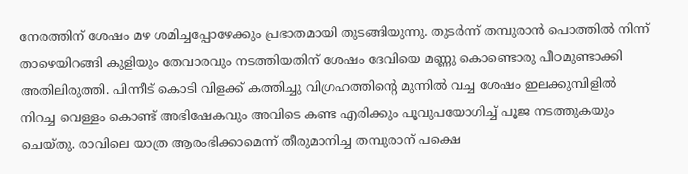നേരത്തിന് ശേഷം മഴ ശമിച്ചപ്പോഴേക്കും പ്രഭാതമായി തുടങ്ങിയുന്നു. തുടര്‍ന്ന് തമ്പുരാന്‍ പൊത്തില്‍ നിന്ന് താഴെയിറങ്ങി കുളിയും തേവാരവും നടത്തിയതിന് ശേഷം ദേവിയെ മണ്ണു കൊണ്ടൊരു പീഠമുണ്ടാക്കി അതിലിരുത്തി. പിന്നീട് കൊടി വിളക്ക് കത്തിച്ചു വിഗ്രഹത്തിന്റെ മുന്നില്‍ വച്ച ശേഷം ഇലക്കുമ്പിളില്‍ നിറച്ച വെള്ളം കൊണ്ട് അഭിഷേകവും അവിടെ കണ്ട എരിക്കും പൂവുപയോഗിച്ച് പൂജ നടത്തുകയും ചെയ്തു. രാവിലെ യാത്ര ആരംഭിക്കാമെന്ന് തീരുമാനിച്ച തമ്പുരാന് പക്ഷെ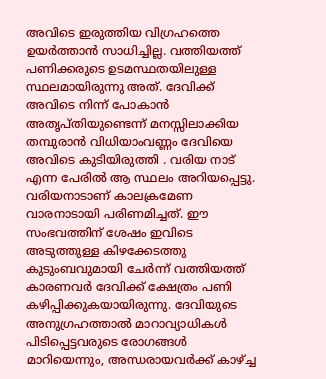അവിടെ ഇരുത്തിയ വിഗ്രഹത്തെ  ഉയര്‍ത്താന്‍ സാധിച്ചില്ല. വത്തിയത്ത് പണിക്കരുടെ ഉടമസ്ഥതയിലുള്ള സ്ഥലമായിരുന്നു അത്. ദേവിക്ക് അവിടെ നിന്ന് പോകാന്‍ അതൃപ്തിയുണ്ടെന്ന് മനസ്സിലാക്കിയ തമ്പുരാന്‍ വിധിയാംവണ്ണം ദേവിയെ അവിടെ കുടിയിരുത്തി . വരിയ നാട് എന്ന പേരില്‍ ആ സ്ഥലം അറിയപ്പെട്ടു. വരിയനാടാണ് കാലക്രമേണ വാരനാടായി പരിണമിച്ചത്. ഈ സംഭവത്തിന് ശേഷം ഇവിടെ അടുത്തുള്ള കിഴക്കേടത്തു കുടുംബവുമായി ചേര്‍ന്ന് വത്തിയത്ത് കാരണവര്‍ ദേവിക്ക് ക്ഷേത്രം പണി കഴിപ്പിക്കുകയായിരുന്നു. ദേവിയുടെ അനുഗ്രഹത്താല്‍ മാറാവ്യാധികള്‍ പിടിപ്പെട്ടവരുടെ രോഗങ്ങള്‍ മാറിയെന്നും, അന്ധരായവര്‍ക്ക് കാഴ്‌ച്ച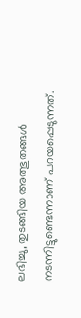ലഭിച്ചു, തുടങ്ങിയ അത്ഭുതങ്ങള്‍ നടന്നിട്ടുണ്ടെന്നാണ് പറയപ്പെടുന്നത്.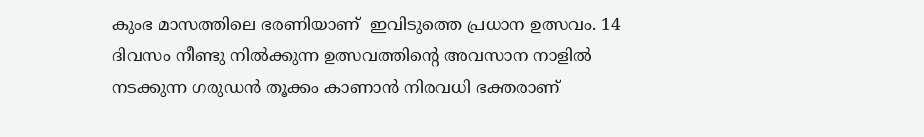കുംഭ മാസത്തിലെ ഭരണിയാണ്  ഇവിടുത്തെ പ്രധാന ഉത്സവം. 14 ദിവസം നീണ്ടു നില്‍ക്കുന്ന ഉത്സവത്തിന്റെ അവസാന നാളില്‍ നടക്കുന്ന ഗരുഡന്‍ തൂക്കം കാണാന്‍ നിരവധി ഭക്തരാണ്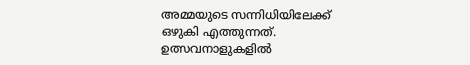അമ്മയുടെ സന്നിധിയിലേക്ക് ഒഴുകി എത്തുന്നത്. ഉത്സവനാളുകളില്‍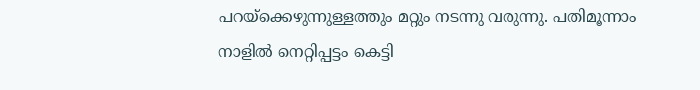പറയ്‌ക്കെഴുന്നുള്ളത്തും മറ്റും നടന്നു വരുന്നു. പതിമൂന്നാം നാളില്‍ നെറ്റിപ്പട്ടം കെട്ടി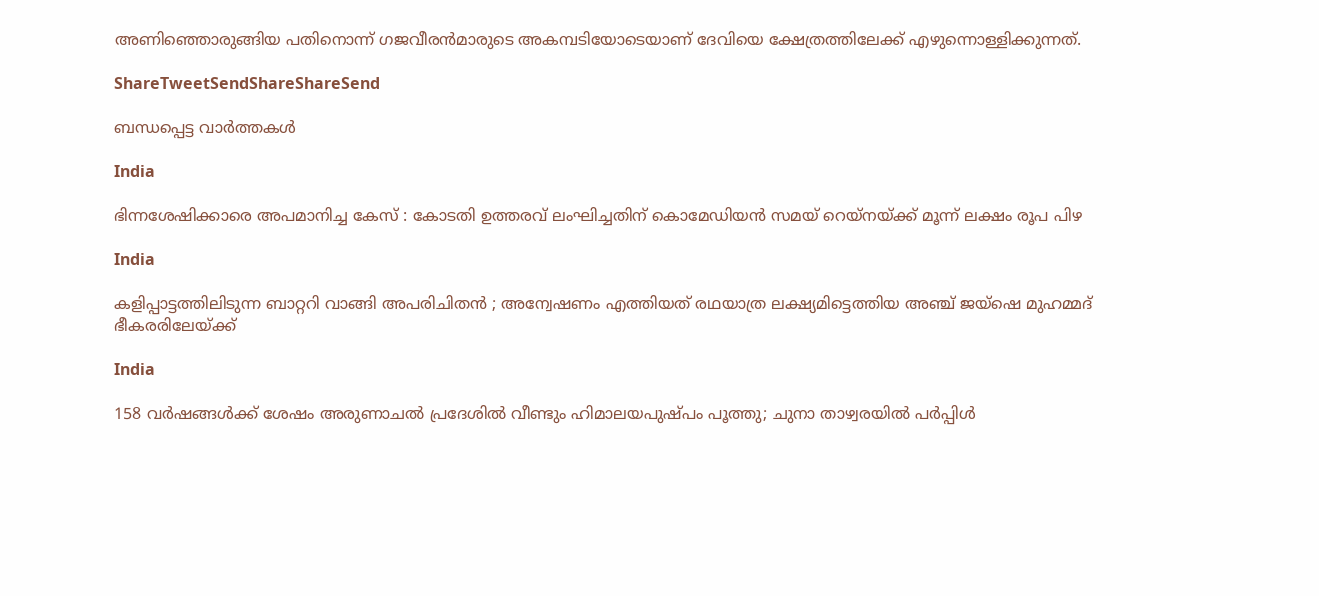അണിഞ്ഞൊരുങ്ങിയ പതിനൊന്ന് ഗജവീരന്‍മാരുടെ അകമ്പടിയോടെയാണ് ദേവിയെ ക്ഷേത്രത്തിലേക്ക് എഴുന്നൊള്ളിക്കുന്നത്.

ShareTweetSendShareShareSend

ബന്ധപ്പെട്ട വാര്‍ത്തകള്‍

India

ഭിന്നശേഷിക്കാരെ അപമാനിച്ച കേസ് : കോടതി ഉത്തരവ് ലംഘിച്ചതിന് കൊമേഡിയന്‍ സമയ് റെയ്നയ്‌ക്ക് മൂന്ന് ലക്ഷം രൂപ പിഴ

India

കളിപ്പാട്ടത്തിലിടുന്ന ബാറ്ററി വാങ്ങി അപരിചിതൻ ; അന്വേഷണം എത്തിയത് രഥയാത്ര ലക്ഷ്യമിട്ടെത്തിയ അഞ്ച് ജയ്ഷെ മുഹമ്മദ് ഭീകരരിലേയ്‌ക്ക്

India

158 വര്‍ഷങ്ങള്‍ക്ക് ശേഷം അരുണാചല്‍ പ്രദേശില്‍ വീണ്ടും ഹിമാലയപുഷ്പം പൂത്തു; ചുനാ താഴ്വരയില്‍ പര്‍പ്പിള്‍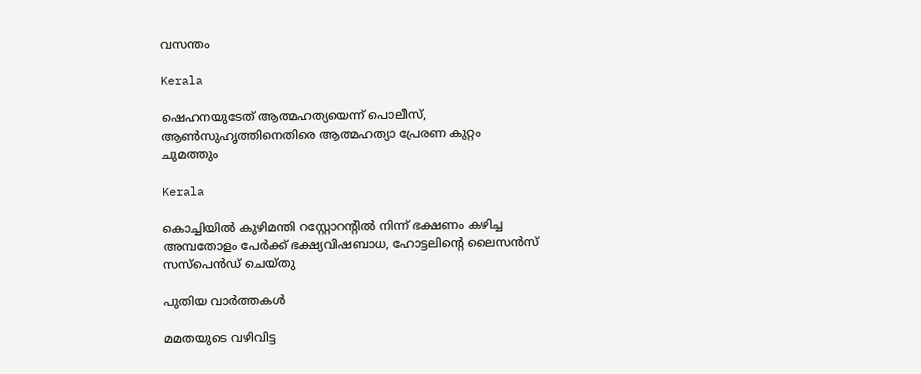വസന്തം

Kerala

ഷെഹനയുടേത് ആത്മഹത്യയെന്ന് പൊലീസ്, ആണ്‍സുഹൃത്തിനെതിരെ ആത്മഹത്യാ പ്രേരണ കുറ്റം ചുമത്തും

Kerala

കൊച്ചിയില്‍ കുഴിമന്തി റസ്റ്റോറന്റില്‍ നിന്ന് ഭക്ഷണം കഴിച്ച അമ്പതോളം പേര്‍ക്ക് ഭക്ഷ്യവിഷബാധ, ഹോട്ടലിന്റെ ലൈസന്‍സ് സസ്‌പെന്‍ഡ് ചെയ്തു

പുതിയ വാര്‍ത്തകള്‍

മമതയുടെ വഴിവിട്ട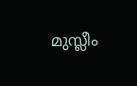മുസ്ലീം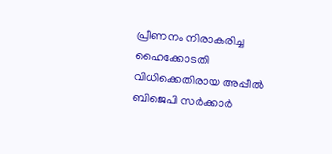പ്രീണനം നിരാകരിച്ച ഹൈക്കോടതി വിധിക്കെതിരായ അപ്പീല്‍ ബിജെപി സര്‍ക്കാര്‍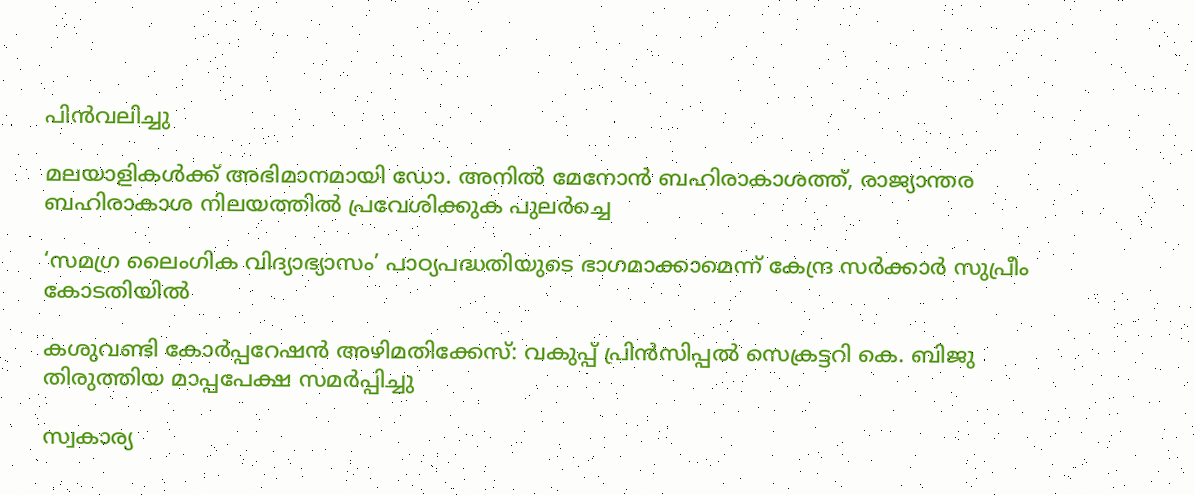പിന്‍വലിച്ചു

മലയാളികള്‍ക്ക് അഭിമാനമായി ഡോ. അനില്‍ മേനോന്‍ ബഹിരാകാശത്ത്, രാജ്യാന്തര ബഹിരാകാശ നിലയത്തില്‍ പ്രവേശിക്കുക പുലര്‍ച്ചെ

‘സമഗ്ര ലൈംഗിക വിദ്യാഭ്യാസം’ പാഠ്യപദ്ധതിയുടെ ഭാഗമാക്കാമെന്ന് കേന്ദ്ര സര്‍ക്കാര്‍ സുപ്രീം കോടതിയില്‍

കശുവണ്ടി കോര്‍പ്പറേഷന്‍ അഴിമതിക്കേസ്: വകുപ്പ് പ്രിന്‍സിപ്പല്‍ സെക്രട്ടറി കെ. ബിജു തിരുത്തിയ മാപ്പപേക്ഷ സമര്‍പ്പിച്ചു

സ്വകാര്യ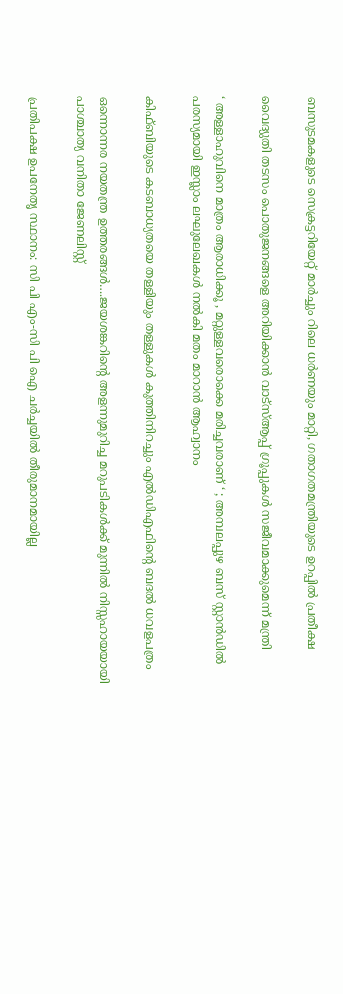ബസുടമകളുടെ സെക്രട്ടറിയേറ്റ് മാര്‍ച്ചും റിലെ ധര്‍ണയും മാറ്റി, ഗതാഗതമന്ത്രിയുടെ ഉറപ്പില്‍ പ്രതീക്ഷ

വൈദ്യുതി തടസം പൊതുജനങ്ങളെ അറിയിക്കാന്‍ വാട്സ്ആപ്പ് ഗ്രൂപ്പുകള്‍ സജീവമാക്കുമെന്ന് മന്ത്രി

‘ അള്ളാഹുവിനെ മാത്രം ആരാധിക്കൂ , മറ്റുള്ളവരൊക്കെ മരിച്ചവരാണ് ‘ ; അമ്പലപ്പുഴ ബസ് സ്റ്റാൻഡിൽ പരസ്യമായി ഇസ്ലാം ലഘുലേഖകൾ നൽകി മതം മാറാൻ ആഹ്വാനം

കിഫ്ബിയുടെ കടബാധ്യതയെ തള്ളിയും തള്ളുകള്‍ കുത്തിനിറച്ചും എല്‍ഡിഎഫിന്റെ ബദല്‍ ധവളപത്രം

ഒന്നൊന്നര നയതന്ത്ര ഉത്തരങ്ങള്‍….ജയശങ്കറിന്റെ അളന്നുമുറിച്ച മറുപടികള്‍ക്ക് മുന്നില്‍ നിസ്സഹായയായി പാശ്ചാത്യ വനിതാ ജേണലിസ്റ്റ്

പ്രതിപക്ഷ ഉപനേതൃ സ്ഥാനം: സി പി എം-സി പി ഐ ചര്‍ച്ചയില്‍ തീരുമാനമായില്ല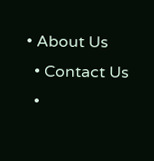• About Us
  • Contact Us
  •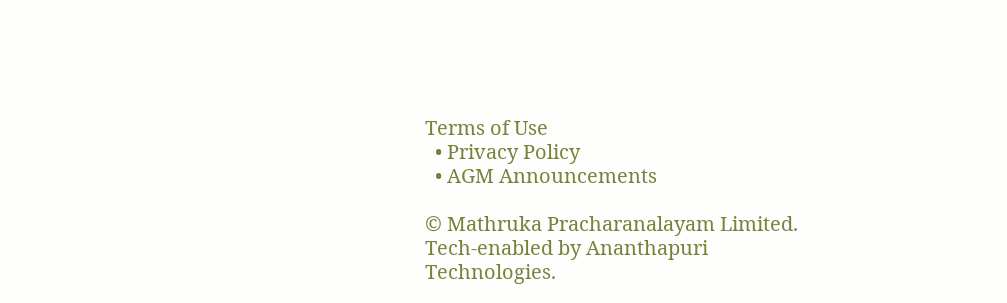Terms of Use
  • Privacy Policy
  • AGM Announcements

© Mathruka Pracharanalayam Limited.
Tech-enabled by Ananthapuri Technologies.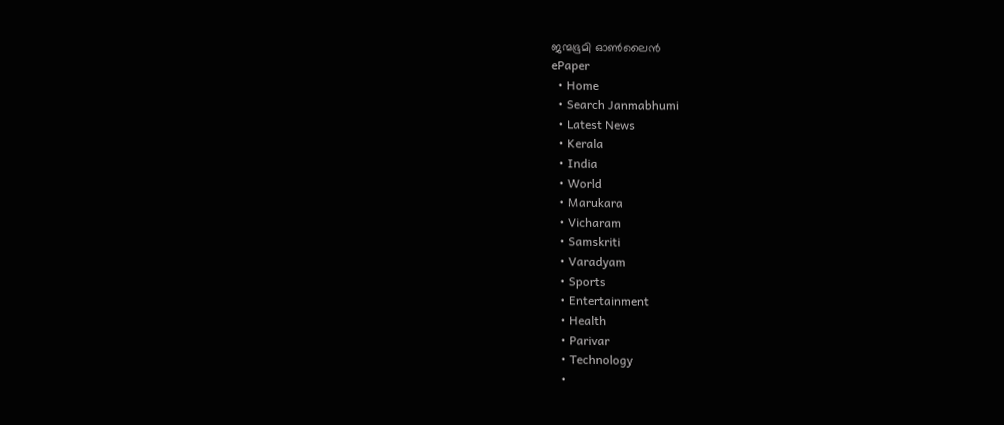ജന്മഭൂമി ഓണ്‍ലൈന്‍
ePaper
  • Home
  • Search Janmabhumi
  • Latest News
  • Kerala
  • India
  • World
  • Marukara
  • Vicharam
  • Samskriti
  • Varadyam
  • Sports
  • Entertainment
  • Health
  • Parivar
  • Technology
  •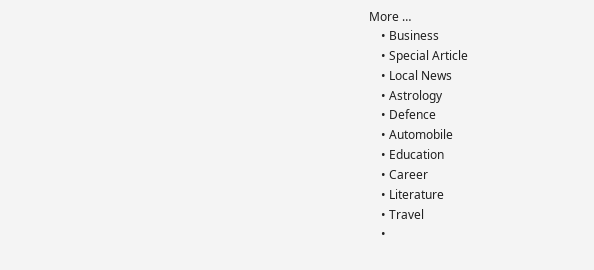More …
    • Business
    • Special Article
    • Local News
    • Astrology
    • Defence
    • Automobile
    • Education
    • Career
    • Literature
    • Travel
    •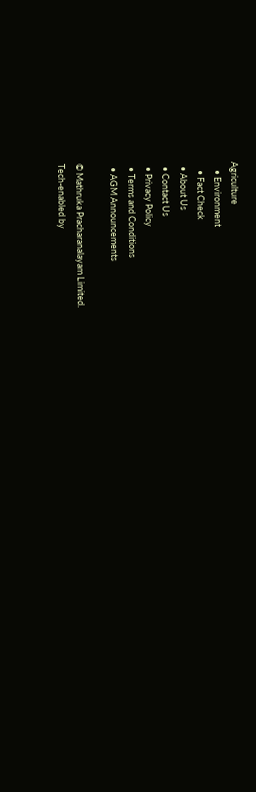Agriculture
    • Environment
    • Fact Check
  • About Us
  • Contact Us
  • Privacy Policy
  • Terms and Conditions
  • AGM Announcements

© Mathruka Pracharanalayam Limited.
Tech-enabled by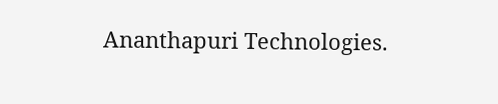Ananthapuri Technologies.